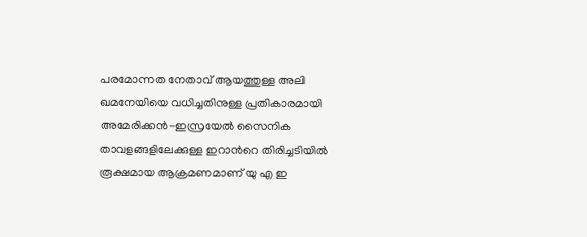പരമോന്നത നേതാവ് ആയത്തുള്ള അലി ഖമനേയിയെ വധിച്ചതിനുള്ള പ്രതികാരമായി അമേരിക്കൻ-ഇസ്രയേല്‍ സൈനിക താവളങ്ങളിലേക്കുള്ള ഇറാന്‍റെ തിരിച്ചടിയില്‍ രൂക്ഷമായ ആക്രമണമാണ് യു എ ഇ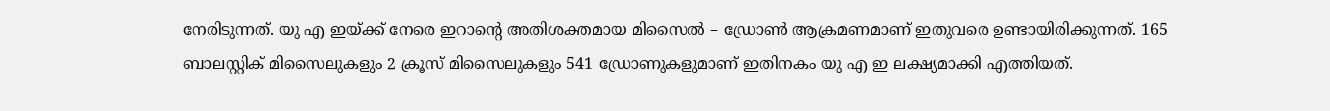നേരിടുന്നത്. യു എ ഇയ്ക്ക് നേരെ ഇറാന്റെ അതിശക്തമായ മിസൈല്‍ – ഡ്രോണ്‍ ആക്രമണമാണ് ഇതുവരെ ഉണ്ടായിരിക്കുന്നത്. 165 ബാലസ്റ്റിക് മിസൈലുകളും 2 ക്രൂസ് മിസൈലുകളും 541 ഡ്രോണുകളുമാണ് ഇതിനകം യു എ ഇ ലക്ഷ്യമാക്കി എത്തിയത്.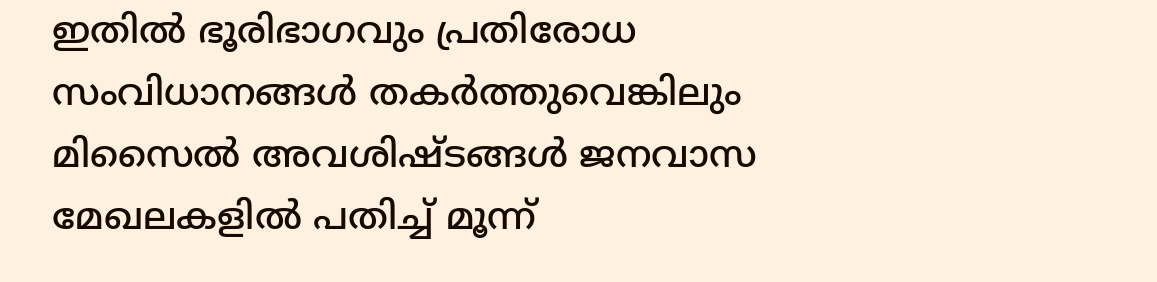ഇതില്‍ ഭൂരിഭാഗവും പ്രതിരോധ സംവിധാനങ്ങള്‍ തകർത്തുവെങ്കിലും മിസൈല്‍ അവശിഷ്ടങ്ങള്‍ ജനവാസ മേഖലകളില്‍ പതിച്ച്‌ മൂന്ന്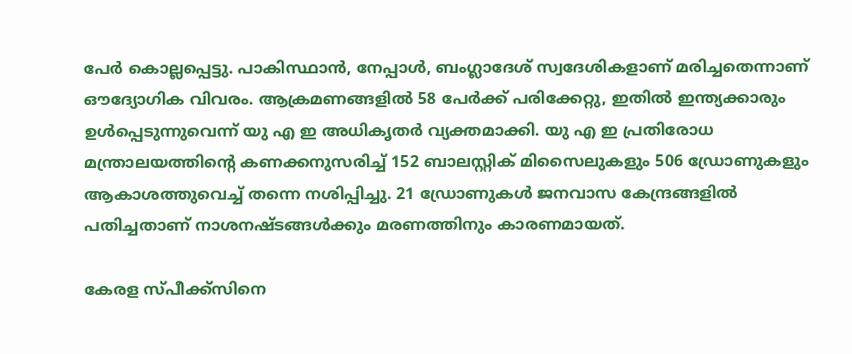പേർ കൊല്ലപ്പെട്ടു. പാകിസ്ഥാൻ, നേപ്പാള്‍, ബംഗ്ലാദേശ് സ്വദേശികളാണ് മരിച്ചതെന്നാണ് ഔദ്യോഗിക വിവരം. ആക്രമണങ്ങളില്‍ 58 പേർക്ക് പരിക്കേറ്റു, ഇതില്‍ ഇന്ത്യക്കാരും ഉള്‍പ്പെടുന്നുവെന്ന് യു എ ഇ അധികൃതർ വ്യക്തമാക്കി. യു എ ഇ പ്രതിരോധ മന്ത്രാലയത്തിന്റെ കണക്കനുസരിച്ച്‌ 152 ബാലസ്റ്റിക് മിസൈലുകളും 506 ഡ്രോണുകളും ആകാശത്തുവെച്ച്‌ തന്നെ നശിപ്പിച്ചു. 21 ഡ്രോണുകള്‍ ജനവാസ കേന്ദ്രങ്ങളില്‍ പതിച്ചതാണ് നാശനഷ്ടങ്ങള്‍ക്കും മരണത്തിനും കാരണമായത്.

കേരള സ്പീക്ക്സിനെ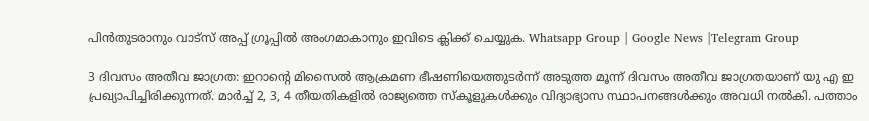പിൻതുടരാനും വാട്സ് അപ്പ് ഗ്രൂപ്പിൽ അംഗമാകാനും ഇവിടെ ക്ലിക്ക് ചെയ്യുക. Whatsapp Group | Google News |Telegram Group

3 ദിവസം അതീവ ജാഗ്രത: ഇറാന്‍റെ മിസൈല്‍ ആക്രമണ ഭീഷണിയെത്തുടർന്ന് അടുത്ത മൂന്ന് ദിവസം അതീവ ജാഗ്രതയാണ് യു എ ഇ പ്രഖ്യാപിച്ചിരിക്കുന്നത്. മാർച്ച്‌ 2, 3, 4 തീയതികളില്‍ രാജ്യത്തെ സ്കൂളുകള്‍ക്കും വിദ്യാഭ്യാസ സ്ഥാപനങ്ങള്‍ക്കും അവധി നല്‍കി. പത്താം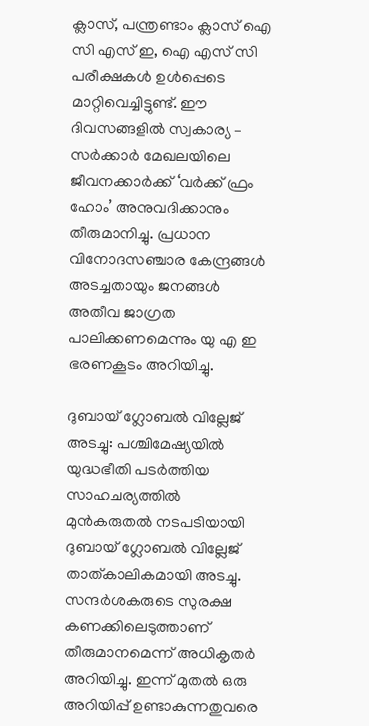ക്ലാസ്, പന്ത്രണ്ടാം ക്ലാസ് ഐ സി എസ് ഇ, ഐ എസ് സി പരീക്ഷകള്‍ ഉള്‍പ്പെടെ മാറ്റിവെച്ചിട്ടുണ്ട്. ഈ ദിവസങ്ങളില്‍ സ്വകാര്യ – സർക്കാർ മേഖലയിലെ ജീവനക്കാർക്ക് ‘വർക്ക് ഫ്രം ഹോം’ അനുവദിക്കാനും തീരുമാനിച്ചു. പ്രധാന വിനോദസഞ്ചാര കേന്ദ്രങ്ങള്‍ അടച്ചതായും ജനങ്ങള്‍ അതീവ ജാഗ്രത പാലിക്കണമെന്നും യു എ ഇ ഭരണകൂടം അറിയിച്ചു.

ദുബായ് ഗ്ലോബല്‍ വില്ലേജ് അടച്ചു: പശ്ചിമേഷ്യയില്‍ യുദ്ധഭീതി പടർത്തിയ സാഹചര്യത്തില്‍ മുൻകരുതല്‍ നടപടിയായി ദുബായ് ഗ്ലോബല്‍ വില്ലേജ് താത്കാലികമായി അടച്ചു. സന്ദർശകരുടെ സുരക്ഷ കണക്കിലെടുത്താണ് തീരുമാനമെന്ന് അധികൃതർ അറിയിച്ചു. ഇന്ന് മുതല്‍ ഒരു അറിയിപ്പ് ഉണ്ടാകുന്നതുവരെ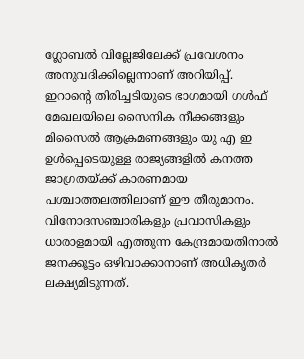ഗ്ലോബല്‍ വില്ലേജിലേക്ക് പ്രവേശനം അനുവദിക്കില്ലെന്നാണ് അറിയിപ്പ്. ഇറാന്‍റെ തിരിച്ചടിയുടെ ഭാഗമായി ഗള്‍ഫ് മേഖലയിലെ സൈനിക നീക്കങ്ങളും മിസൈല്‍ ആക്രമണങ്ങളും യു എ ഇ ഉള്‍പ്പെടെയുള്ള രാജ്യങ്ങളില്‍ കനത്ത ജാഗ്രതയ്ക്ക് കാരണമായ പശ്ചാത്തലത്തിലാണ് ഈ തീരുമാനം. വിനോദസഞ്ചാരികളും പ്രവാസികളും ധാരാളമായി എത്തുന്ന കേന്ദ്രമായതിനാല്‍ ജനക്കൂട്ടം ഒഴിവാക്കാനാണ് അധികൃതർ ലക്ഷ്യമിടുന്നത്.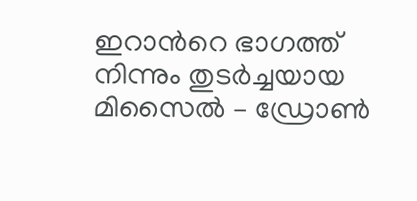ഇറാന്‍റെ ഭാഗത്ത് നിന്നും തുടർച്ചയായ മിസൈല്‍ – ഡ്രോണ്‍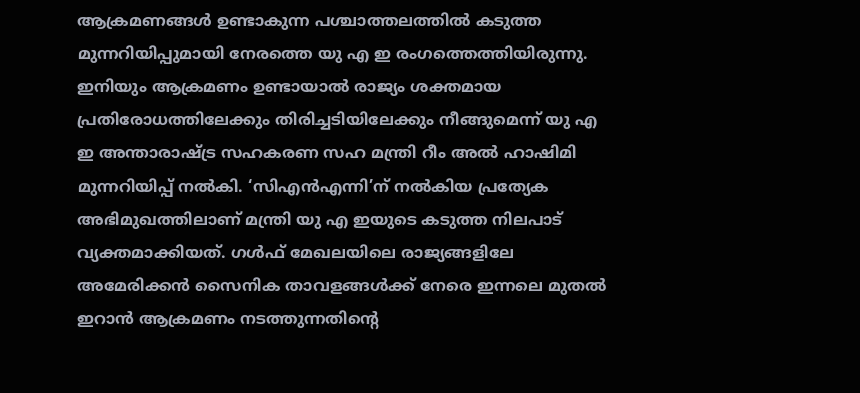ആക്രമണങ്ങള്‍ ഉണ്ടാകുന്ന പശ്ചാത്തലത്തില്‍ കടുത്ത മുന്നറിയിപ്പുമായി നേരത്തെ യു എ ഇ രംഗത്തെത്തിയിരുന്നു. ഇനിയും ആക്രമണം ഉണ്ടായാല്‍ രാജ്യം ശക്തമായ പ്രതിരോധത്തിലേക്കും തിരിച്ചടിയിലേക്കും നീങ്ങുമെന്ന് യു എ ഇ അന്താരാഷ്ട്ര സഹകരണ സഹ മന്ത്രി റീം അല്‍ ഹാഷിമി മുന്നറിയിപ്പ് നല്‍കി. ‘സിഎൻഎന്നി’ന് നല്‍കിയ പ്രത്യേക അഭിമുഖത്തിലാണ് മന്ത്രി യു എ ഇയുടെ കടുത്ത നിലപാട് വ്യക്തമാക്കിയത്. ഗള്‍ഫ് മേഖലയിലെ രാജ്യങ്ങളിലേ അമേരിക്കൻ സൈനിക താവളങ്ങള്‍ക്ക് നേരെ ഇന്നലെ മുതല്‍ ഇറാൻ ആക്രമണം നടത്തുന്നതിന്‍റെ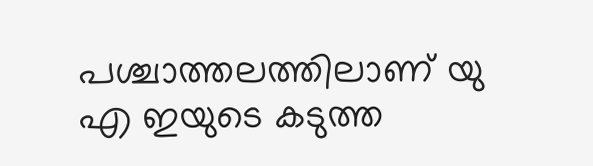പശ്ചാത്തലത്തിലാണ് യു എ ഇയുടെ കടുത്ത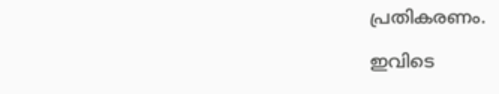പ്രതികരണം.

ഇവിടെ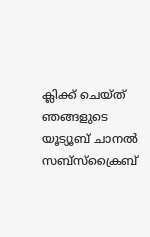ക്ലിക്ക് ചെയ്ത് ഞങ്ങളുടെ യൂട്യൂബ് ചാനൽ സബ്സ്ക്രൈബ്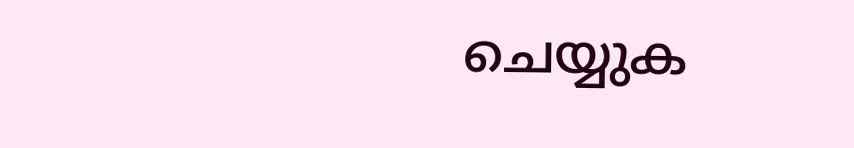ചെയ്യുക